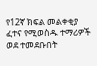የ12ኛ ክፍል መልቀቂያ ፈተና የሚወስዱ ተማሪዎች ወደ ተመደቡበት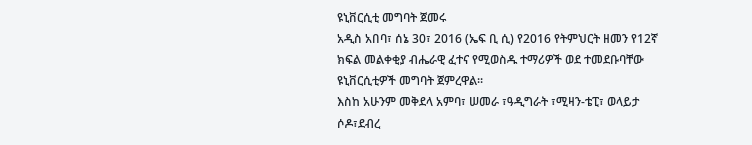ዩኒቨርሲቲ መግባት ጀመሩ
አዲስ አበባ፣ ሰኔ 30፣ 2016 (ኤፍ ቢ ሲ) የ2016 የትምህርት ዘመን የ12ኛ ክፍል መልቀቂያ ብሔራዊ ፈተና የሚወስዱ ተማሪዎች ወደ ተመደቡባቸው ዩኒቨርሲቲዎች መግባት ጀምረዋል፡፡
እስከ አሁንም መቅደላ አምባ፣ ሠመራ ፣ዓዲግራት ፣ሚዛን-ቴፒ፣ ወላይታ ሶዶ፣ደብረ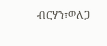ብርሃን፣ወለጋ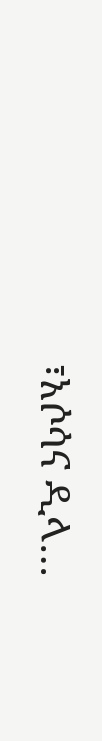፣አሶሳና ዲላ…